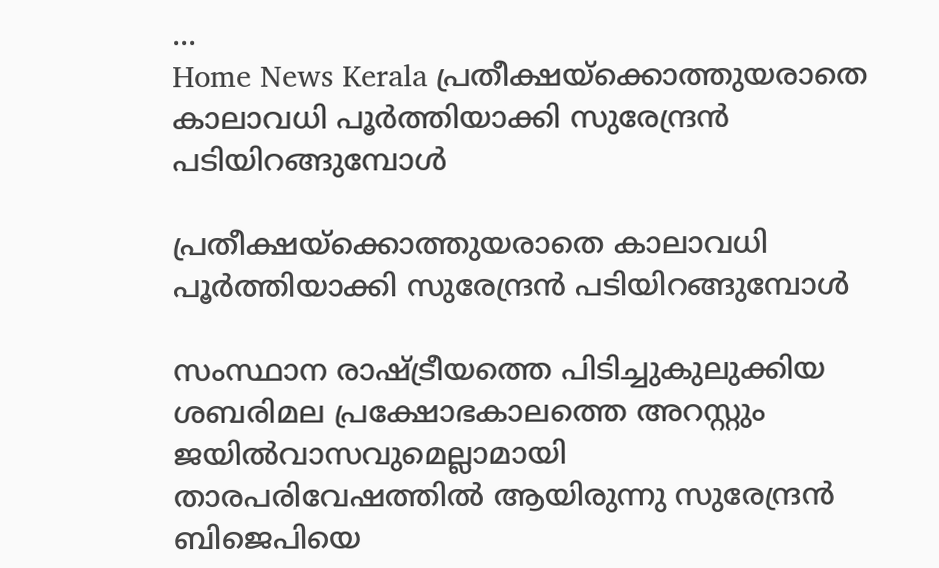...
Home News Kerala പ്രതീക്ഷയ്‌ക്കൊത്തുയരാതെ കാലാവധി പൂര്‍ത്തിയാക്കി സുരേന്ദ്രന്‍ പടിയിറങ്ങുമ്പോള്‍

പ്രതീക്ഷയ്‌ക്കൊത്തുയരാതെ കാലാവധി പൂര്‍ത്തിയാക്കി സുരേന്ദ്രന്‍ പടിയിറങ്ങുമ്പോള്‍

സംസ്ഥാന രാഷ്ട്രീയത്തെ പിടിച്ചുകുലുക്കിയ ശബരിമല പ്രക്ഷോഭകാലത്തെ അറസ്റ്റും ജയില്‍വാസവുമെല്ലാമായി താരപരിവേഷത്തിൽ ആയിരുന്നു സുരേന്ദ്രന്‍ ബിജെപിയെ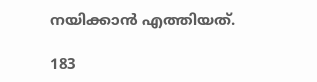നയിക്കാന്‍ എത്തിയത്.

183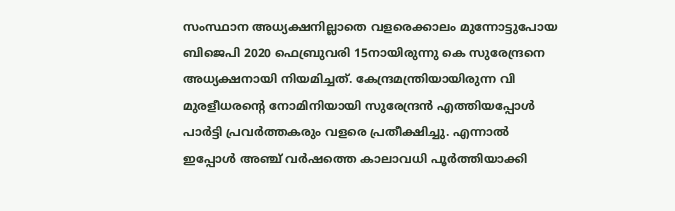സംസ്ഥാന അധ്യക്ഷനില്ലാതെ വളരെക്കാലം മുന്നോട്ടുപോയ ബിജെപി 2020 ഫെബ്രുവരി 15നായിരുന്നു കെ സുരേന്ദ്രനെ അധ്യക്ഷനായി നിയമിച്ചത്. കേന്ദ്രമന്ത്രിയായിരുന്ന വി മുരളീധരന്റെ നോമിനിയായി സുരേന്ദ്രന്‍ എത്തിയപ്പോള്‍ പാര്‍ട്ടി പ്രവര്‍ത്തകരും വളരെ പ്രതീക്ഷിച്ചു. എന്നാൽ ഇപ്പോൾ അഞ്ച് വര്‍ഷത്തെ കാലാവധി പൂര്‍ത്തിയാക്കി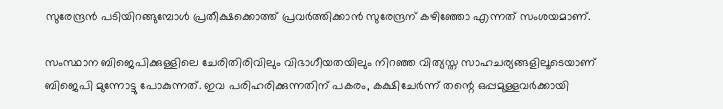സുരേന്ദ്രന്‍ പടിയിറങ്ങുമ്പോള്‍ പ്രതീക്ഷക്കൊത്ത് പ്രവര്‍ത്തിക്കാന്‍ സുരേന്ദ്രന് കഴിഞ്ഞോ എന്നത് സംശയമാണ്.

സംസ്ഥാന ബിജെപിക്കുള്ളിലെ ചേരിതിരിവിലും വിഭാഗീയതയിലും നിറഞ്ഞ വിത്യസ്ത സാഹചര്യങ്ങളിലൂടെയാണ് ബിജെപി മുന്നോട്ടു പോകുന്നത്. ഇവ പരിഹരിക്കുന്നതിന് പകരം, കക്ഷിചേര്‍ന്ന് തന്റെ ഒപ്പമുള്ളവര്‍ക്കായി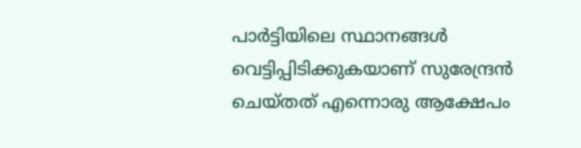പാര്‍ട്ടിയിലെ സ്ഥാനങ്ങള്‍ വെട്ടിപ്പിടിക്കുകയാണ് സുരേന്ദ്രന്‍ ചെയ്തത് എന്നൊരു ആക്ഷേപം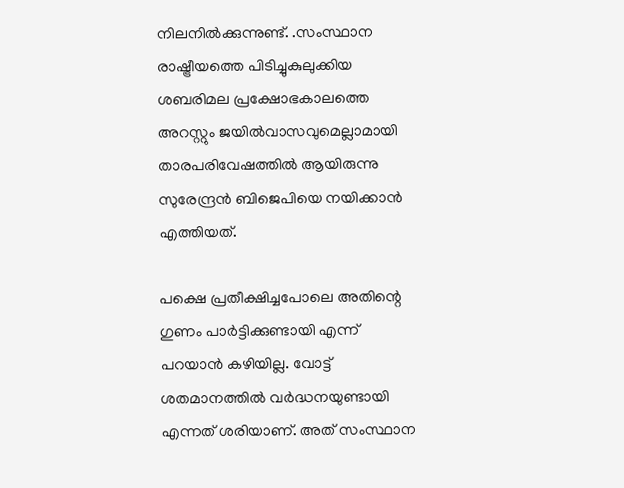നിലനിൽക്കുന്നുണ്ട്. .സംസ്ഥാന രാഷ്ട്രീയത്തെ പിടിച്ചുകുലുക്കിയ ശബരിമല പ്രക്ഷോഭകാലത്തെ അറസ്റ്റും ജയില്‍വാസവുമെല്ലാമായി താരപരിവേഷത്തിൽ ആയിരുന്നു സുരേന്ദ്രന്‍ ബിജെപിയെ നയിക്കാന്‍ എത്തിയത്.

പക്ഷെ പ്രതീക്ഷിച്ചപോലെ അതിന്റെ ഗുണം പാര്‍ട്ടിക്കുണ്ടായി എന്ന് പറയാന്‍ കഴിയില്ല. വോട്ട് ശതമാനത്തില്‍ വര്‍ദ്ധനയുണ്ടായി എന്നത് ശരിയാണ്. അത് സംസ്ഥാന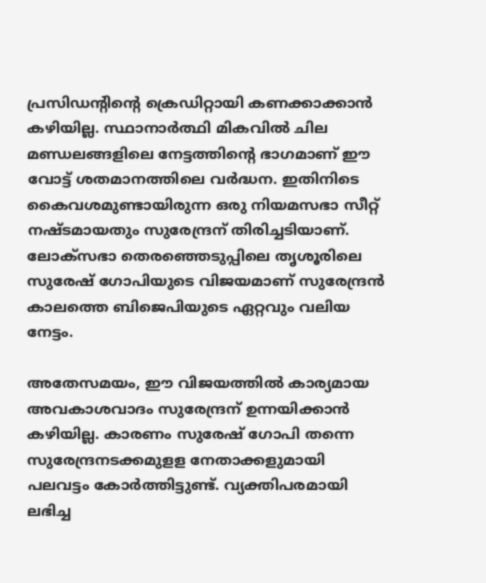പ്രസിഡന്റിന്റെ ക്രെഡിറ്റായി കണക്കാക്കാന്‍ കഴിയില്ല. സ്ഥാനാര്‍ത്ഥി മികവില്‍ ചില മണ്ഡലങ്ങളിലെ നേട്ടത്തിന്റെ ഭാഗമാണ് ഈ വോട്ട് ശതമാനത്തിലെ വര്‍ദ്ധന. ഇതിനിടെ കൈവശമുണ്ടായിരുന്ന ഒരു നിയമസഭാ സീറ്റ് നഷ്ടമായതും സുരേന്ദ്രന് തിരിച്ചടിയാണ്. ലോക്സഭാ തെരഞ്ഞെടുപ്പിലെ തൃശൂരിലെ സുരേഷ് ഗോപിയുടെ വിജയമാണ് സുരേന്ദ്രന്‍ കാലത്തെ ബിജെപിയുടെ ഏറ്റവും വലിയ നേട്ടം.

അതേസമയം, ഈ വിജയത്തിൽ കാര്യമായ അവകാശവാദം സുരേന്ദ്രന് ഉന്നയിക്കാന്‍ കഴിയില്ല. കാരണം സുരേഷ് ഗോപി തന്നെ സുരേന്ദ്രനടക്കമുളള നേതാക്കളുമായി പലവട്ടം കോര്‍ത്തിട്ടുണ്ട്. വ്യക്തിപരമായി ലഭിച്ച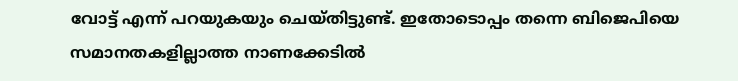വോട്ട് എന്ന് പറയുകയും ചെയ്തിട്ടുണ്ട്. ഇതോടൊപ്പം തന്നെ ബിജെപിയെ സമാനതകളില്ലാത്ത നാണക്കേടില്‍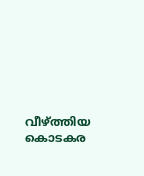വീഴ്ത്തിയ കൊടകര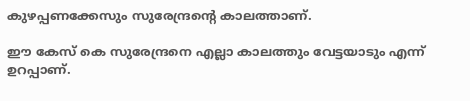കുഴപ്പണക്കേസും സുരേന്ദ്രന്റെ കാലത്താണ്.

ഈ കേസ് കെ സുരേന്ദ്രനെ എല്ലാ കാലത്തും വേട്ടയാടും എന്ന് ഉറപ്പാണ്.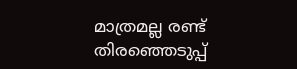മാത്രമല്ല രണ്ട് തിരഞ്ഞെടുപ്പ്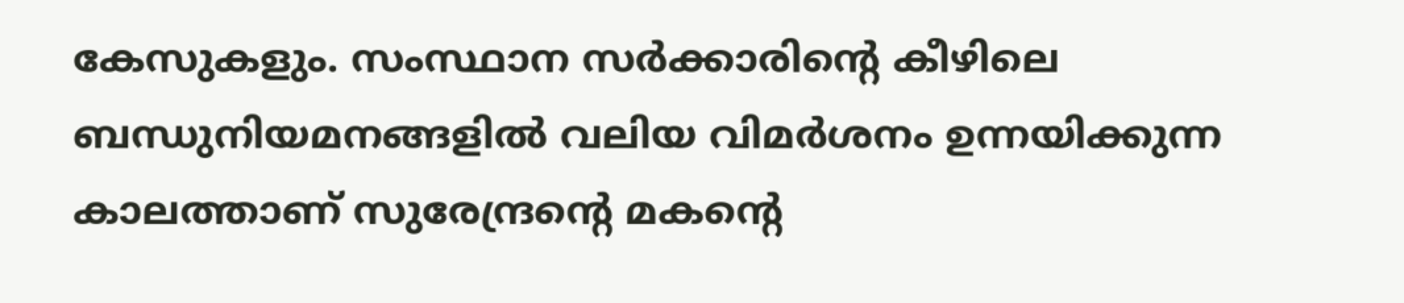കേസുകളും. സംസ്ഥാന സർക്കാരിൻ്റെ കീഴിലെ ബന്ധുനിയമനങ്ങളില്‍ വലിയ വിമര്‍ശനം ഉന്നയിക്കുന്ന കാലത്താണ് സുരേന്ദ്രന്റെ മകൻ്റെ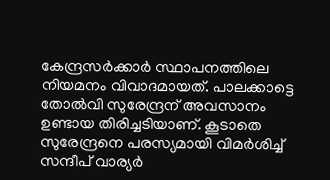കേന്ദ്രസര്‍ക്കാര്‍ സ്ഥാപനത്തിലെ നിയമനം വിവാദമായത്. പാലക്കാട്ടെ തോല്‍വി സുരേന്ദ്രന് അവസാനം ഉണ്ടായ തിരിച്ചടിയാണ്. കൂടാതെ സുരേന്ദ്രനെ പരസ്യമായി വിമര്‍ശിച്ച് സന്ദീപ് വാര്യര്‍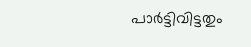പാര്‍ട്ടിവിട്ടതും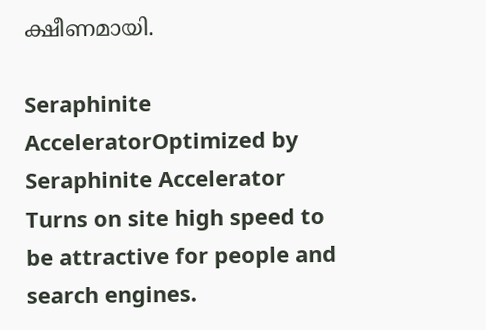ക്ഷീണമായി.

Seraphinite AcceleratorOptimized by Seraphinite Accelerator
Turns on site high speed to be attractive for people and search engines.